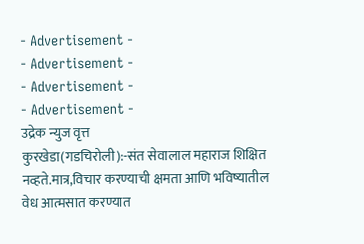- Advertisement -
- Advertisement -
- Advertisement -
- Advertisement -
उद्रेक न्युज वृत्त
कुरखेडा(गडचिरोली):-संत सेवालाल महाराज शिक्षित नव्हते.मात्र,विचार करण्याची क्षमता आणि भविष्यातील वेध आत्मसात करण्यात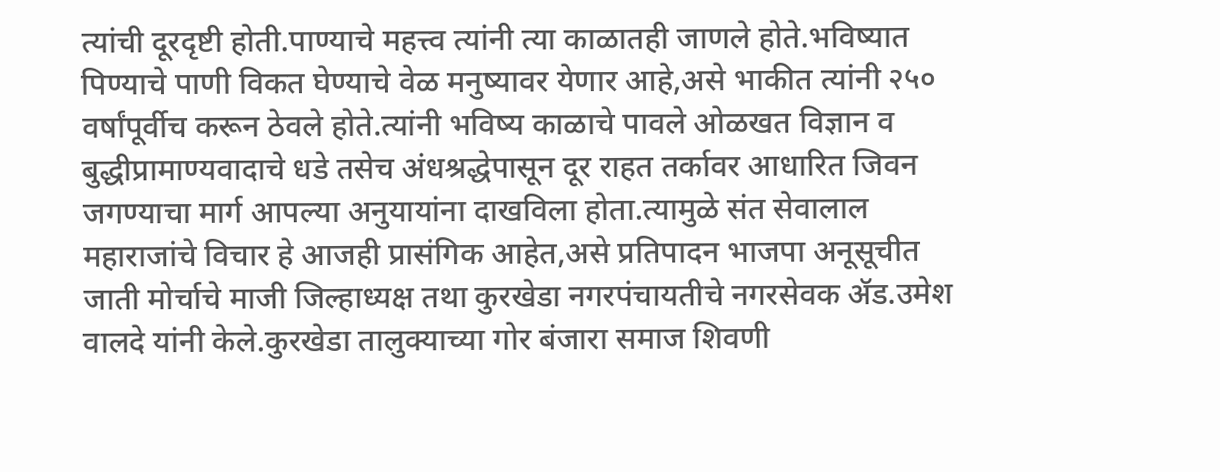त्यांची दूरदृष्टी होती.पाण्याचे महत्त्व त्यांनी त्या काळातही जाणले होते.भविष्यात पिण्याचे पाणी विकत घेण्याचे वेळ मनुष्यावर येणार आहे,असे भाकीत त्यांनी २५० वर्षांपूर्वीच करून ठेवले होते.त्यांनी भविष्य काळाचे पावले ओळखत विज्ञान व बुद्धीप्रामाण्यवादाचे धडे तसेच अंधश्रद्धेपासून दूर राहत तर्कावर आधारित जिवन जगण्याचा मार्ग आपल्या अनुयायांना दाखविला होता.त्यामुळे संत सेवालाल महाराजांचे विचार हे आजही प्रासंगिक आहेत,असे प्रतिपादन भाजपा अनूसूचीत जाती मोर्चाचे माजी जिल्हाध्यक्ष तथा कुरखेडा नगरपंचायतीचे नगरसेवक ॲड.उमेश वालदे यांनी केले.कुरखेडा तालुक्याच्या गोर बंजारा समाज शिवणी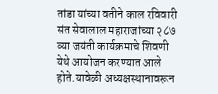तांडा यांच्या वतीने काल रविवारी
संत सेवालाल महाराजांच्या २८७ व्या जयंती कार्यक्रमाचे शिवणी येथे आयोजन करण्यात आले होते.यावेळी अध्यक्षस्थानावरून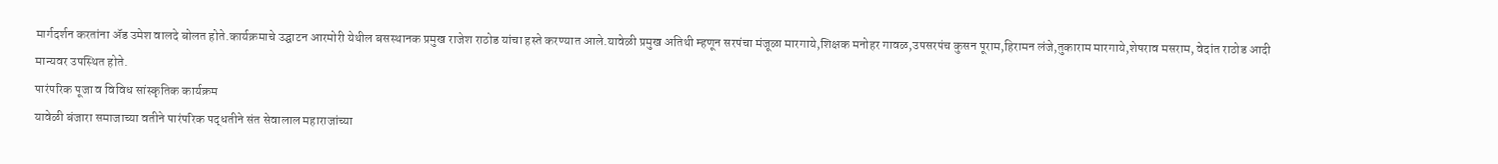मार्गदर्शन करतांना ॲड उमेश वालदे बोलत होते.कार्यक्रमाचे उद्घाटन आरमोरी येथील बसस्थानक प्रमुख राजेश राठोड यांचा हस्ते करण्यात आले.यावेळी प्रमुख अतिथी म्हणून सरपंचा मंजूळा मारगाये,शिक्षक मनोहर गावळ,उपसरपंच कुसन पूराम,हिरामन लंजे,तुकाराम मारगाये,शेषराव मसराम, वेदांत राठोड आदी मान्यवर उपस्थित होते.
पारंपरिक पूजा व विविध सांस्कृतिक कार्यक्रम
यावेळी बंजारा समाजाच्या वतीने पारंपरिक पद्धतीने संत सेवालाल महाराजांच्या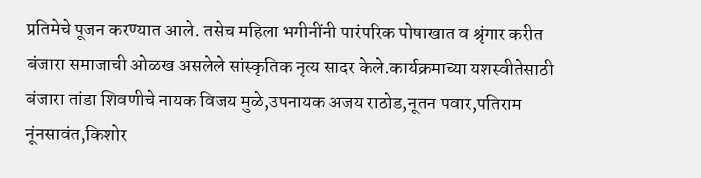प्रतिमेचे पूजन करण्यात आले. तसेच महिला भगीनींनी पारंपरिक पोषाखात व श्रृंगार करीत बंजारा समाजाची ओळख असलेले सांस्कृतिक नृत्य सादर केले.कार्यक्रमाच्या यशस्वीतेसाठी बंजारा तांडा शिवणीचे नायक विजय मुळे,उपनायक अजय राठोड,नूतन पवार,पतिराम नूंनसावंत,किशोर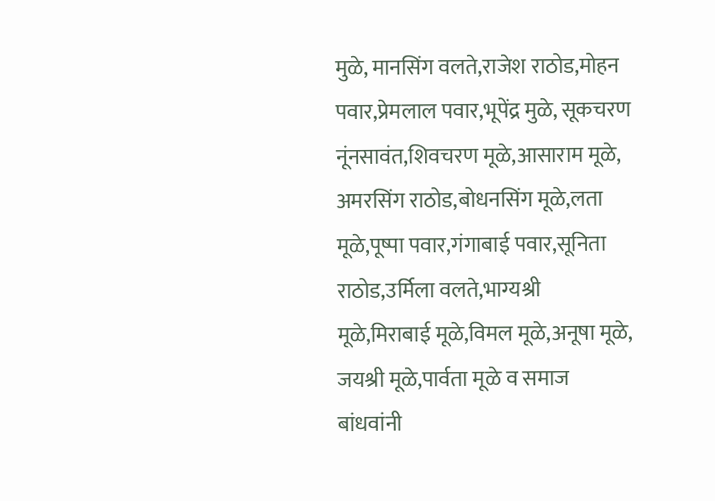मुळे, मानसिंग वलते,राजेश राठोड,मोहन पवार,प्रेमलाल पवार,भूपेंद्र मुळे, सूकचरण नूंनसावंत,शिवचरण मूळे,आसाराम मूळे, अमरसिंग राठोड,बोधनसिंग मूळे,लता मूळे,पूष्पा पवार,गंगाबाई पवार,सूनिता राठोड,उर्मिला वलते,भाग्यश्री मूळे,मिराबाई मूळे,विमल मूळे,अनूषा मूळे, जयश्री मूळे,पार्वता मूळे व समाज बांधवांनी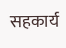सहकार्य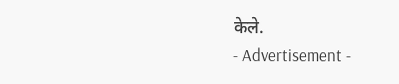केले.
- Advertisement -